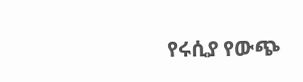የሩሲያ የውጭ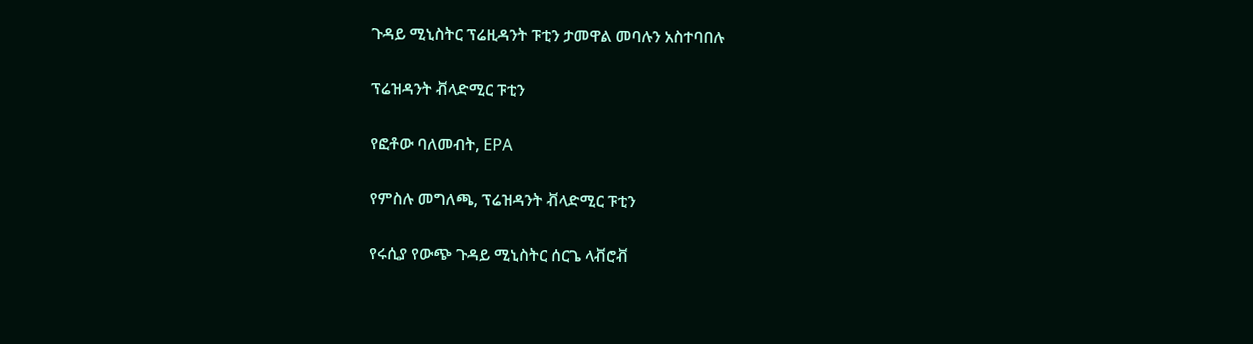ጉዳይ ሚኒስትር ፕሬዚዳንት ፑቲን ታመዋል መባሉን አስተባበሉ

ፕሬዝዳንት ቭላድሚር ፑቲን

የፎቶው ባለመብት, EPA

የምስሉ መግለጫ, ፕሬዝዳንት ቭላድሚር ፑቲን

የሩሲያ የውጭ ጉዳይ ሚኒስትር ሰርጌ ላቭሮቭ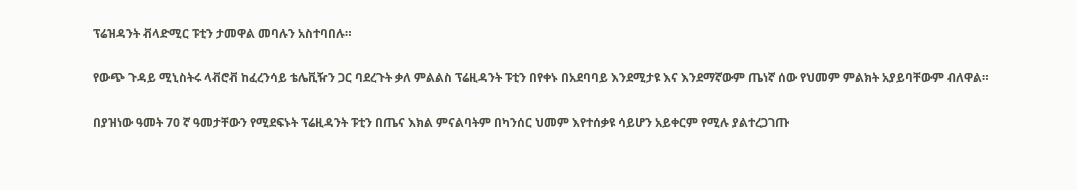ፕሬዝዳንት ቭላድሚር ፑቲን ታመዋል መባሉን አስተባበሉ።

የውጭ ጉዳይ ሚኒስትሩ ላቭሮቭ ከፈረንሳይ ቴሌቪዥን ጋር ባደረጉት ቃለ ምልልስ ፕሬዚዳንት ፑቲን በየቀኑ በአደባባይ እንደሚታዩ እና እንደማኛውም ጤነኛ ሰው የህመም ምልክት አያይባቸውም ብለዋል።

በያዝነው ዓመት 70 ኛ ዓመታቸውን የሚደፍኑት ፕሬዚዳንት ፑቲን በጤና እክል ምናልባትም በካንሰር ህመም እየተሰቃዩ ሳይሆን አይቀርም የሚሉ ያልተረጋገጡ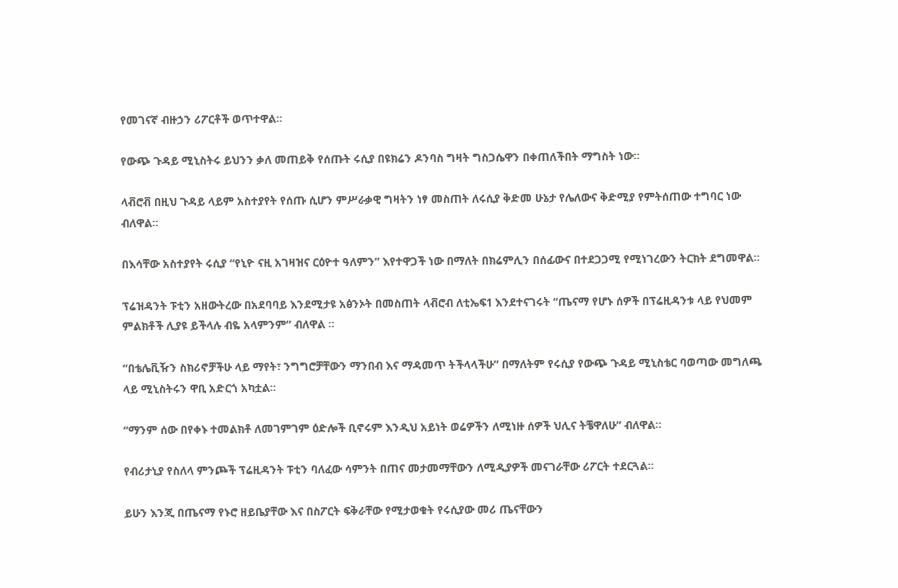የመገናኛ ብዙኃን ሪፖርቶች ወጥተዋል።

የውጭ ጉዳይ ሚኒስትሩ ይህንን ቃለ መጠይቅ የሰጡት ሩሲያ በዩክሬን ዶንባስ ግዛት ግስጋሴዋን በቀጠለችበት ማግስት ነው።

ላቭሮቭ በዚህ ጉዳይ ላይም አስተያየት የሰጡ ሲሆን ምሥራቃዊ ግዛትን ነፃ መስጠት ለሩሲያ ቅድመ ሁኔታ የሌለውና ቅድሚያ የምትሰጠው ተግባር ነው ብለዋል።

በእሳቸው አስተያየት ሩሲያ “የኒዮ ናዚ አገዛዝና ርዕዮተ ዓለምን” እየተዋጋች ነው በማለት በክሬምሊን በሰፊውና በተደጋጋሚ የሚነገረውን ትርክት ደግመዋል።

ፕሬዝዳንት ፑቲን አዘውትረው በአደባባይ እንደሚታዩ አፅንኦት በመስጠት ላቭሮብ ለቲኤፍ1 እንደተናገሩት “ጤናማ የሆኑ ሰዎች በፕሬዚዳንቱ ላይ የህመም ምልክቶች ሊያዩ ይችላሉ ብዬ አላምንም” ብለዋል ።

“በቴሌቪዥን ስክሪኖቻችሁ ላይ ማየት፣ ንግግሮቻቸውን ማንበብ እና ማዳመጥ ትችላላችሁ” በማለትም የሩሲያ የውጭ ጉዳይ ሚኒስቴር ባወጣው መግለጫ ላይ ሚኒስትሩን ዋቢ አድርጎ አካቷል።

“ማንም ሰው በየቀኑ ተመልክቶ ለመገምገም ዕድሎች ቢኖሩም እንዲህ አይነት ወሬዎችን ለሚነዙ ሰዎች ህሊና ትቼዋለሁ” ብለዋል።

የብሪታኒያ የስለላ ምንጮች ፕሬዚዳንት ፑቲን ባለፈው ሳምንት በጠና መታመማቸውን ለሚዲያዎች መናገራቸው ሪፖርት ተደርጓል።

ይሁን እንጂ በጤናማ የኑሮ ዘይቤያቸው እና በስፖርት ፍቅራቸው የሚታወቁት የሩሲያው መሪ ጤናቸውን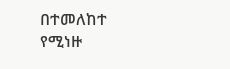በተመለከተ የሚነዙ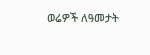ወሬዎች ለዓመታት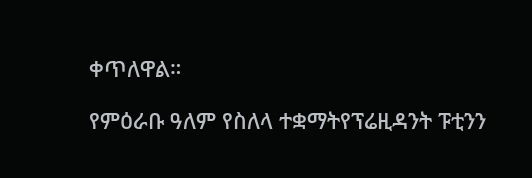ቀጥለዋል።

የምዕራቡ ዓለም የስለላ ተቋማትየፕሬዚዳንት ፑቲንን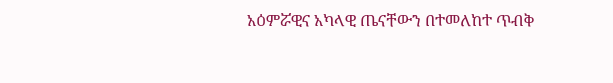አዕምሯዊና አካላዊ ጤናቸውን በተመለከተ ጥብቅ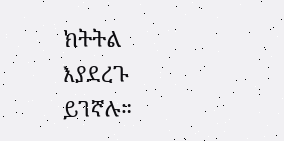ክትትል እያደረጉ ይገኛሉ።